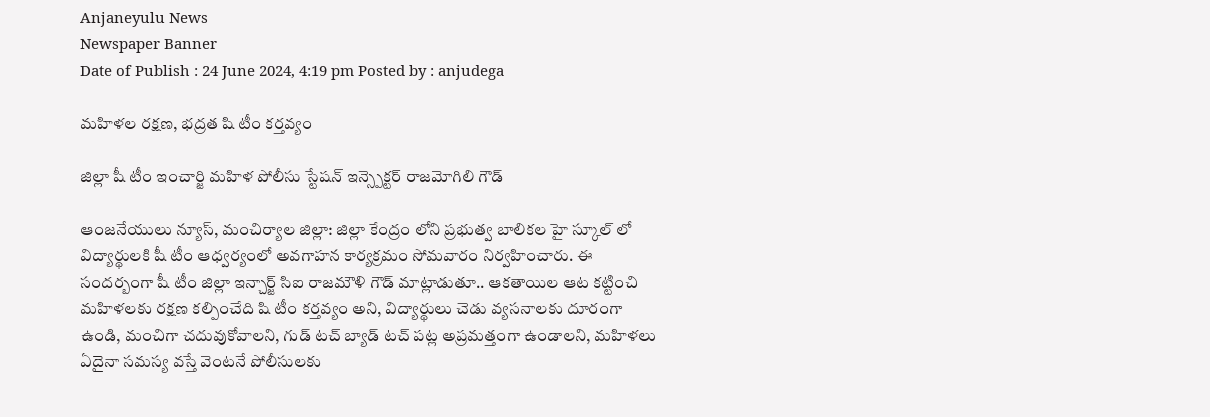Anjaneyulu News
Newspaper Banner
Date of Publish : 24 June 2024, 4:19 pm Posted by : anjudega

మహిళల రక్షణ, భద్రత షి టీం కర్తవ్యం

జిల్లా షీ టీం ఇంచార్జి మహిళ పోలీసు స్టేషన్ ఇన్స్పెక్టర్ రాజమోగిలి గౌడ్

ఆంజనేయులు న్యూస్, మంచిర్యాల జిల్లా: జిల్లా కేంద్రం లోని ప్రభుత్వ బాలికల హై స్కూల్ లో  విద్యార్థులకి షీ టీం ఆధ్వర్యంలో అవగాహన కార్యక్రమం సోమవారం నిర్వహించారు. ఈ సందర్బంగా షీ టీం జిల్లా ఇన్చార్జ్ సిఐ రాజమౌళి గౌడ్ మాట్లాడుతూ.. ఆకతాయిల ఆట కట్టించి మహిళలకు రక్షణ కల్పించేది షి టీం కర్తవ్యం అని, విద్యార్థులు చెడు వ్యసనాలకు దూరంగా ఉండి, మంచిగా చదువుకోవాలని, గుడ్ టచ్ బ్యాడ్ టచ్ పట్ల అప్రమత్తంగా ఉండాలని, మహిళలు ఏదైనా సమస్య వస్తే వెంటనే పోలీసులకు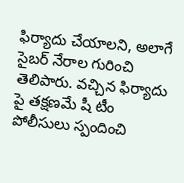ఫిర్యాదు చేయాలని, అలాగే సైబర్ నేరాల గురించి తెలిపారు. వచ్చిన ఫిర్యాదు పై తక్షణమే షీ టీం పోలీసులు స్పందించి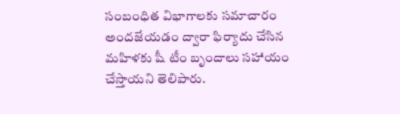సంబంధిత విభాగాలకు సమాచారం అందజేయడం ద్వారా ఫిర్యాదు చేసిన మహిళకు షీ టీం బృందాలు సహాయం చేస్తాయని తెలిపారు.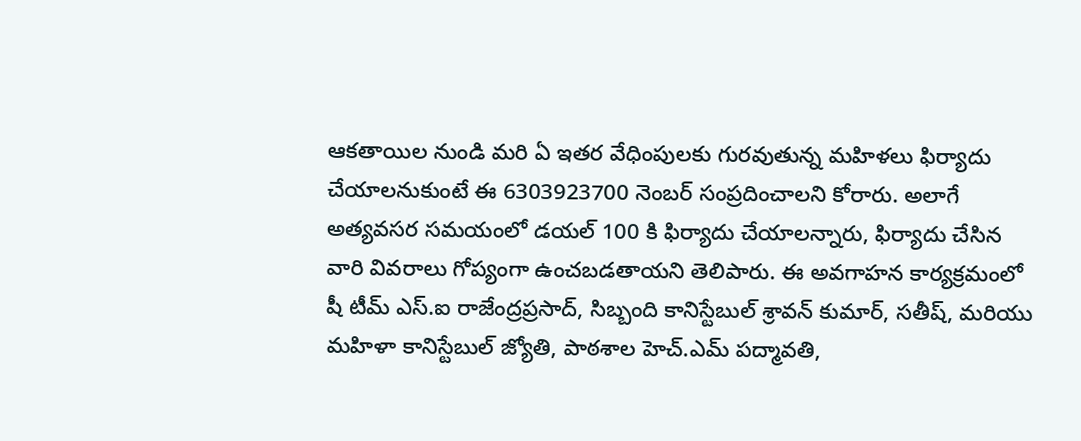ఆకతాయిల నుండి మరి ఏ ఇతర వేధింపులకు గురవుతున్న మహిళలు ఫిర్యాదు చేయాలనుకుంటే ఈ 6303923700 నెంబర్ సంప్రదించాలని కోరారు. అలాగే అత్యవసర సమయంలో డయల్ 100 కి ఫిర్యాదు చేయాలన్నారు, ఫిర్యాదు చేసిన వారి వివరాలు గోప్యంగా ఉంచబడతాయని తెలిపారు. ఈ అవగాహన కార్యక్రమంలో షీ టీమ్ ఎస్.ఐ రాజేంద్రప్రసాద్, సిబ్బంది కానిస్టేబుల్ శ్రావన్ కుమార్, సతీష్, మరియు మహిళా కానిస్టేబుల్ జ్యోతి, పాఠశాల హెచ్.ఎమ్ పద్మావతి,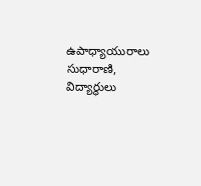ఉపాధ్యాయురాలు సుధారాణి, విద్యార్థులు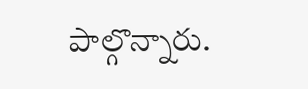పాల్గొన్నారు.